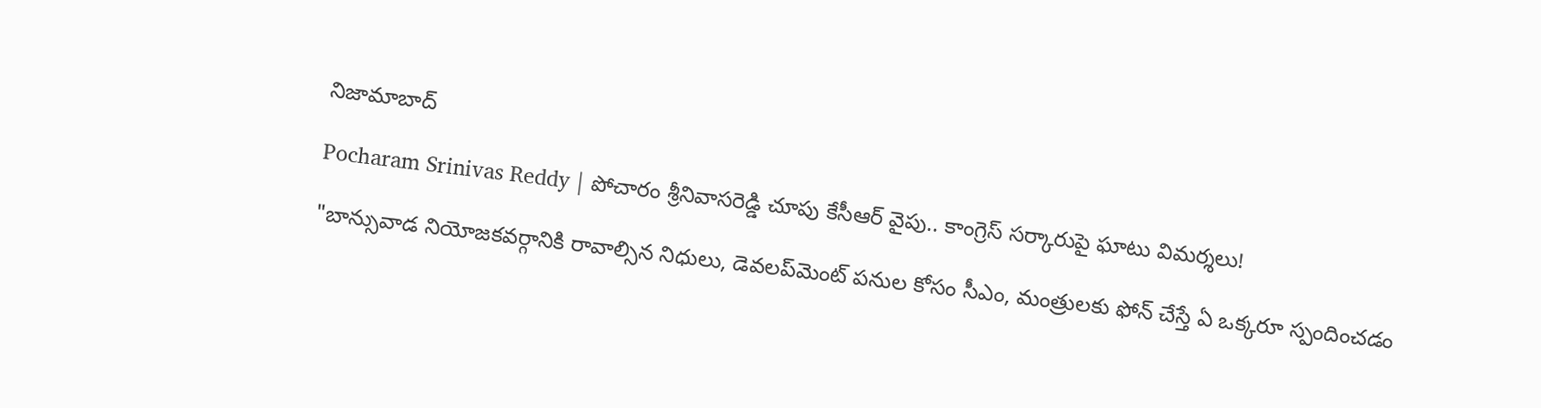నిజామాబాద్

Pocharam Srinivas Reddy | పోచారం శ్రీనివాసరెడ్డి చూపు కేసీఆర్ వైపు.. కాంగ్రెస్ సర్కారుపై ఘాటు విమర్శలు!

"బాన్సువాడ నియోజకవర్గానికి రావాల్సిన నిధులు, డెవలప్‌మెంట్ పనుల కోసం సీఎం, మంత్రులకు ఫోన్ చేస్తే ఏ ఒక్కరూ స్పందించడం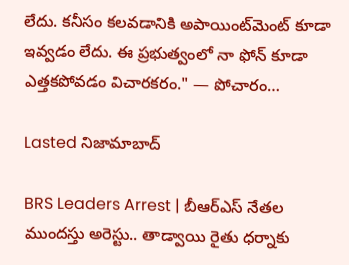లేదు. కనీసం కలవడానికి అపాయింట్‌మెంట్ కూడా ఇవ్వడం లేదు. ఈ ప్రభుత్వంలో నా ఫోన్ కూడా ఎత్తకపోవడం విచారకరం." — పోచారం…

Lasted నిజామాబాద్

BRS Leaders Arrest | బీఆర్ఎస్ నేతల ముందస్తు అరెస్టు.. తాడ్వాయి రైతు ధర్నాకు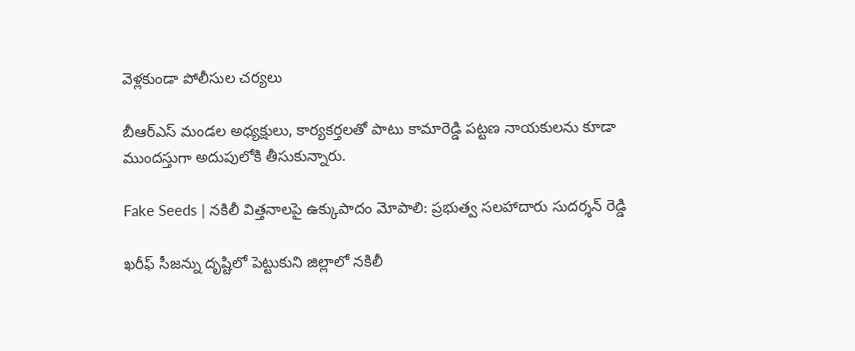వెళ్లకుండా పోలీసుల చర్యలు

బీఆర్ఎస్ మండల అధ్యక్షులు, కార్యకర్తలతో పాటు కామారెడ్డి పట్టణ నాయకులను కూడా ముందస్తుగా అదుపులోకి తీసుకున్నారు.

Fake Seeds | నకిలీ విత్తనాలపై ఉక్కుపాదం మోపాలి: ప్రభుత్వ సలహాదారు సుదర్శన్ రెడ్డి

ఖరీఫ్ సీజన్ను దృష్టిలో పెట్టుకుని జిల్లాలో నకిలీ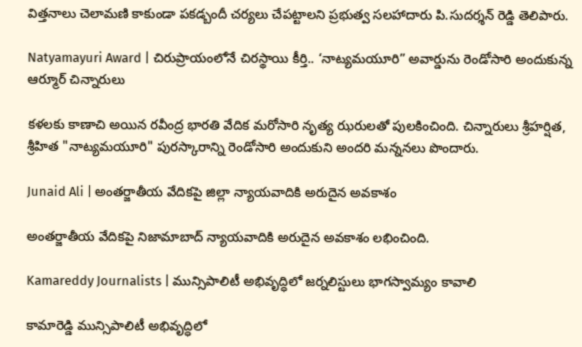విత్తనాలు చెలామణి కాకుండా పకడ్బందీ చర్యలు చేపట్టాలని ప్రభుత్వ సలహాదారు పి.సుదర్శన్ రెడ్డి తెలిపారు.

Natyamayuri Award | చిరుప్రాయంలోనే చిరస్థాయి కీర్తి.. ‘నాట్యమయూరి” అవార్డును రెండోసారి అందుకున్న ఆర్మూర్ చిన్నారులు

కళలకు కాణాచి అయిన రవీంద్ర భారతి వేదిక మరోసారి నృత్య ఝరులతో పులకించింది. చిన్నారులు శ్రీహర్షిత, శ్రీహిత "నాట్యమయూరి" పురస్కారాన్ని రెండోసారి అందుకుని అందరి మన్ననలు పొందారు.

Junaid Ali | అంతర్జాతీయ వేదికపై జిల్లా న్యాయవాదికి అరుదైన అవకాశం

అంతర్జాతీయ వేదికపై నిజామాబాద్ న్యాయవాదికి అరుదైన అవకాశం లభించింది.

Kamareddy Journalists | మున్సిపాలిటీ అభివృద్ధిలో జర్నలిస్టులు భాగస్వామ్యం కావాలి

కామారెడ్డి మున్సిపాలిటీ అభివృద్ధిలో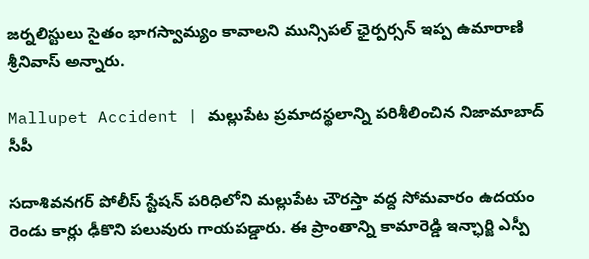జర్నలిస్టులు సైతం భాగస్వామ్యం కావాలని మున్సిపల్ ఛైర్పర్సన్ ఇప్ప ఉమారాణి శ్రీనివాస్ అన్నారు.

Mallupet Accident | మల్లుపేట ప్రమాదస్థలాన్ని పరిశీలించిన నిజామాబాద్ సీపీ

సదాశివనగర్ పోలీస్ స్టేషన్ పరిధిలోని మల్లుపేట చౌరస్తా వద్ద సోమవారం ఉదయం రెండు కార్లు ఢీకొని పలువురు గాయపడ్డారు. ఈ ప్రాంతాన్ని కామారెడ్డి ఇన్ఛార్జి ఎస్పీ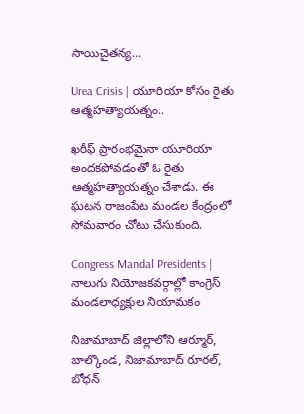సాయిచైతన్య…

Urea Crisis | యూరియా కోసం రైతు ఆత్మహత్యాయత్నం..

ఖరీఫ్ ప్రారంభమైనా యూరియా అందకపోవడంతో ఓ రైతు ఆత్మహత్యాయత్నం చేశాడు. ఈ ఘటన రాజంపేట మండల కేంద్రంలో సోమవారం చోటు చేసుకుంది.

Congress Mandal Presidents | నాలుగు నియోజకవర్గాల్లో కాంగ్రెస్ మండలాధ్యక్షుల నియామకం

నిజామాబాద్ జిల్లాలోని ఆర్మూర్, బాల్కొండ, నిజామాబాద్ రూరల్, బోధన్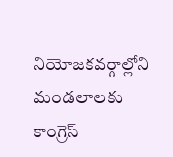నియోజకవర్గాల్లోని మండలాలకు కాంగ్రెస్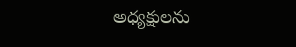అధ్యక్షులను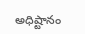అధిష్టానం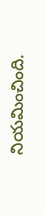నియమించింది.